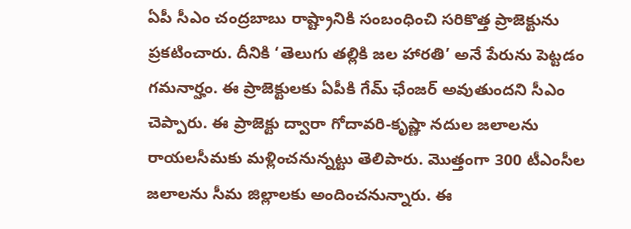ఏపీ సీఎం చంద్రబాబు రాష్ట్రానికి సంబంధించి సరికొత్త ప్రాజెక్టును ప్రకటించారు. దీనికి ‘తెలుగు తల్లికి జల హారతి’ అనే పేరును పెట్టడం గమనార్హం. ఈ ప్రాజెక్టులకు ఏపీకి గేమ్ ఛేంజర్ అవుతుందని సీఎం చెప్పారు. ఈ ప్రాజెక్టు ద్వారా గోదావరి-కృష్ణా నదుల జలాలను రాయలసీమకు మళ్లించనున్నట్టు తెలిపారు. మొత్తంగా 300 టీఎంసీల జలాలను సీమ జిల్లాలకు అందించనున్నారు. ఈ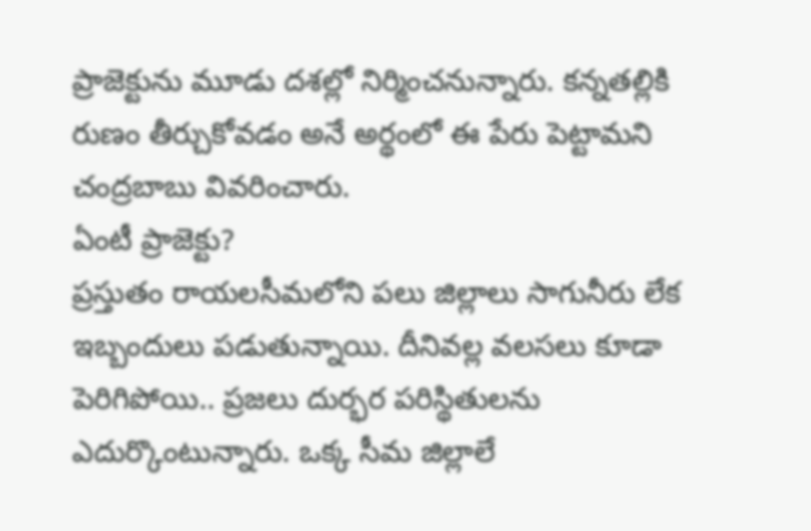ప్రాజెక్టును మూడు దశల్లో నిర్మించనున్నారు. కన్నతల్లికి రుణం తీర్చుకోవడం అనే అర్థంలో ఈ పేరు పెట్టామని చంద్రబాబు వివరించారు.
ఏంటీ ప్రాజెక్టు?
ప్రస్తుతం రాయలసీమలోని పలు జిల్లాలు సాగునీరు లేక ఇబ్బందులు పడుతున్నాయి. దీనివల్ల వలసలు కూడా పెరిగిపోయి.. ప్రజలు దుర్భర పరిస్థితులను ఎదుర్కొంటున్నారు. ఒక్క సీమ జిల్లాలే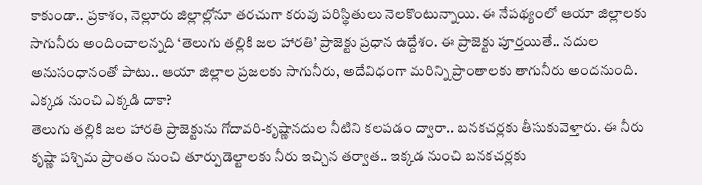కాకుండా.. ప్రకాశం, నెల్లూరు జిల్లాల్లోనూ తరచుగా కరువు పరిస్థితులు నెలకొంటున్నాయి. ఈ నేపథ్యంలో ఆయా జిల్లాలకు సాగునీరు అందించాలన్నది ‘తెలుగు తల్లికి జల హారతి’ ప్రాజెక్టు ప్రధాన ఉద్దేశం. ఈ ప్రాజెక్టు పూర్తయితే.. నదుల అనుసంధానంతో పాటు.. ఆయా జిల్లాల ప్రజలకు సాగునీరు, అదేవిధంగా మరిన్ని ప్రాంతాలకు తాగునీరు అందనుంది.
ఎక్కడ నుంచి ఎక్కడి దాకా?
తెలుగు తల్లికి జల హారతి ప్రాజెక్టును గోదావరి-కృష్ణానదుల నీటిని కలపడం ద్వారా.. బనకచర్లకు తీసుకువెళ్తారు. ఈ నీరు కృష్ణా పశ్చిమ ప్రాంతం నుంచి తూర్పుడెల్టాలకు నీరు ఇచ్చిన తర్వాత.. ఇక్కడ నుంచి బనకచర్లకు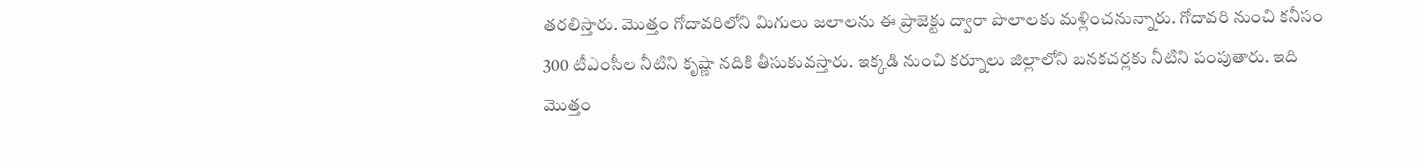తరలిస్తారు. మొత్తం గోదావరిలోని మిగులు జలాలను ఈ ప్రాజెక్టు ద్వారా పొలాలకు మళ్లించనున్నారు. గోదావరి నుంచి కనీసం 300 టీఎంసీల నీటిని కృష్ణా నదికి తీసుకువస్తారు. ఇక్కడి నుంచి కర్నూలు జిల్లాలోని బనకచర్లకు నీటిని పంపుతారు. ఇది మొత్తం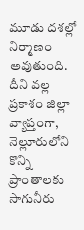మూడు దశల్లో నిర్మాణం అవుతుంది.
దీని వల్ల ప్రకాశం జిల్లా వ్యాప్తంగా, నెల్లూరులోని కొన్ని ప్రాంతాలకు సాగునీరు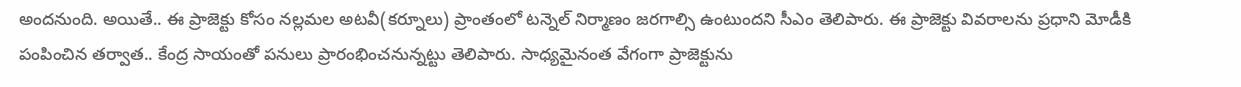అందనుంది. అయితే.. ఈ ప్రాజెక్టు కోసం నల్లమల అటవీ(కర్నూలు) ప్రాంతంలో టన్నెల్ నిర్మాణం జరగాల్సి ఉంటుందని సీఎం తెలిపారు. ఈ ప్రాజెక్టు వివరాలను ప్రధాని మోడీకి పంపించిన తర్వాత.. కేంద్ర సాయంతో పనులు ప్రారంభించనున్నట్టు తెలిపారు. సాధ్యమైనంత వేగంగా ప్రాజెక్టును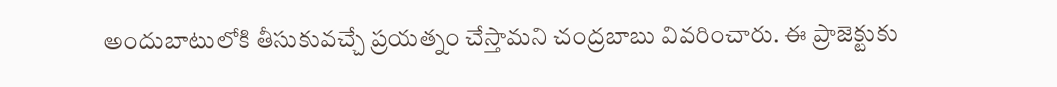అందుబాటులోకి తీసుకువచ్చే ప్రయత్నం చేస్తామని చంద్రబాబు వివరించారు. ఈ ప్రాజెక్టుకు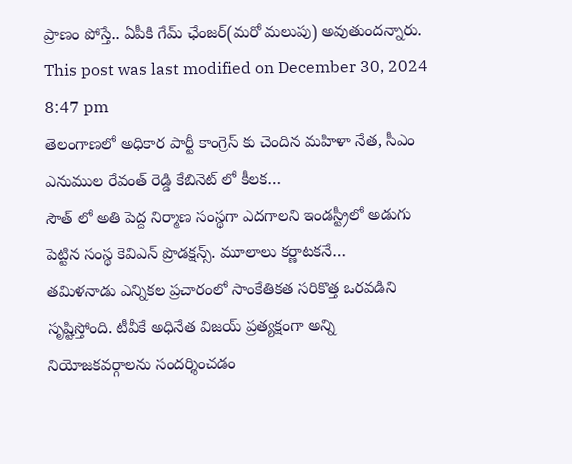ప్రాణం పోస్తే.. ఏపీకి గేమ్ ఛేంజర్(మరో మలుపు) అవుతుందన్నారు.
This post was last modified on December 30, 2024 8:47 pm
తెలంగాణలో అధికార పార్టీ కాంగ్రెస్ కు చెందిన మహిళా నేత, సీఎం ఎనుముల రేవంత్ రెడ్డి కేబినెట్ లో కీలక…
సౌత్ లో అతి పెద్ద నిర్మాణ సంస్థగా ఎదగాలని ఇండస్ట్రీలో అడుగు పెట్టిన సంస్థ కెవిఎన్ ప్రొడక్షన్స్. మూలాలు కర్ణాటకనే…
తమిళనాడు ఎన్నికల ప్రచారంలో సాంకేతికత సరికొత్త ఒరవడిని సృష్టిస్తోంది. టీవీకే అధినేత విజయ్ ప్రత్యక్షంగా అన్ని నియోజకవర్గాలను సందర్శించడం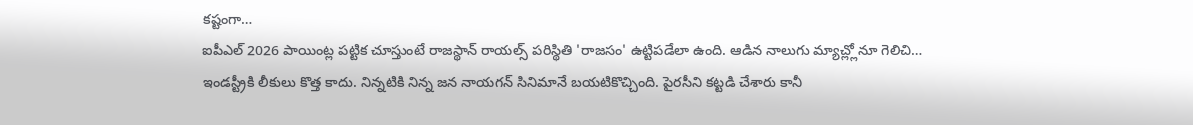కష్టంగా…
ఐపీఎల్ 2026 పాయింట్ల పట్టిక చూస్తుంటే రాజస్థాన్ రాయల్స్ పరిస్థితి 'రాజసం' ఉట్టిపడేలా ఉంది. ఆడిన నాలుగు మ్యాచ్ల్లోనూ గెలిచి…
ఇండస్ట్రీకి లీకులు కొత్త కాదు. నిన్నటికి నిన్న జన నాయగన్ సినిమానే బయటికొచ్చింది. పైరసీని కట్టడి చేశారు కానీ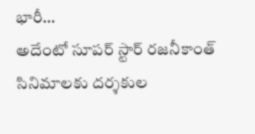భారీ…
అదేంటో సూపర్ స్టార్ రజనీకాంత్ సినిమాలకు దర్శకుల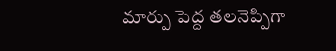మార్పు పెద్ద తలనెప్పిగా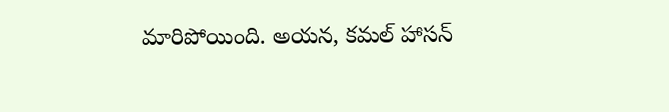మారిపోయింది. అయన, కమల్ హాసన్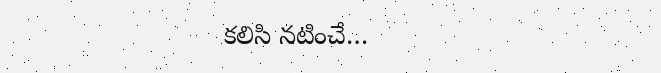కలిసి నటించే…